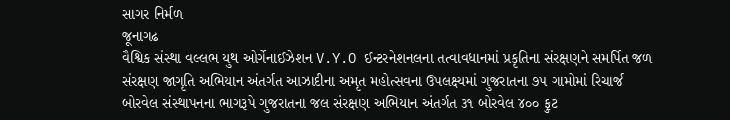સાગર નિર્મળ
જૂનાગઢ
વૈશ્વિક સંસ્થા વલ્લભ યુથ ઓર્ગેનાઈઝેશન V.Y.O ઈન્ટરનેશનલના તત્વાવધાનમાં પ્રકૃતિના સંરક્ષણને સમર્પિત જળ સંરક્ષણ જાગૃતિ અભિયાન અંતર્ગત આઝાદીના અમૃત મહોત્સવના ઉપલક્ષ્યમાં ગુજરાતના ૭૫ ગામોમાં રિચાર્જ બોરવેલ સંસ્થાપનના ભાગરૂપે ગુજરાતના જલ સંરક્ષણ અભિયાન અંતર્ગત ૩૧ બોરવેલ ૪૦૦ ફુટ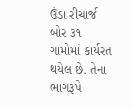ઉંડા રીચાર્જ બોર ૩૧ ગામોમાં કાર્યરત થયેલ છે. તેના ભાગરૂપે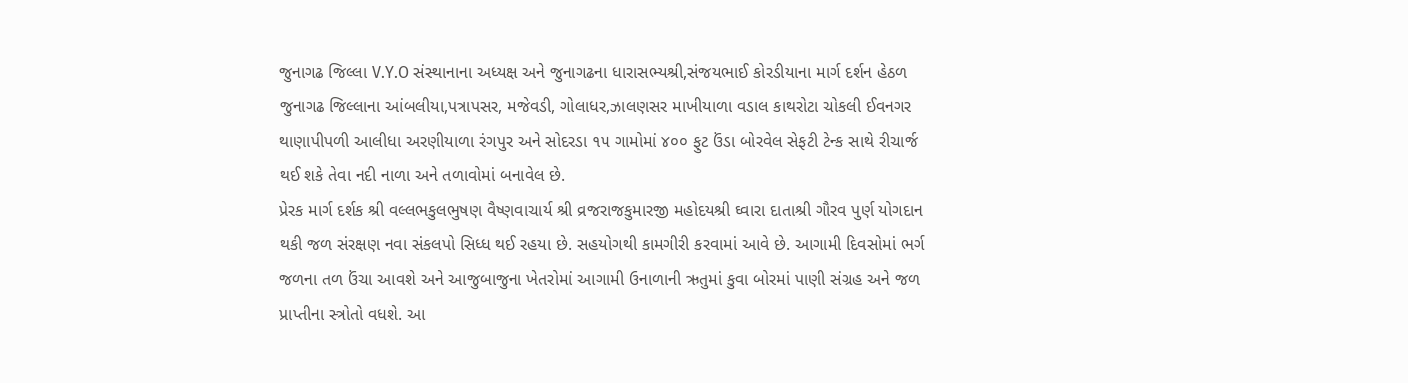જુનાગઢ જિલ્લા V.Y.O સંસ્થાનાના અધ્યક્ષ અને જુનાગઢના ધારાસભ્યશ્રી,સંજયભાઈ કોરડીયાના માર્ગ દર્શન હેઠળ જુનાગઢ જિલ્લાના આંબલીયા,પત્રાપસર, મજેવડી, ગોલાધર,ઝાલણસર માખીયાળા વડાલ કાથરોટા ચોકલી ઈવનગર થાણાપીપળી આલીધા અરણીયાળા રંગપુર અને સોદરડા ૧૫ ગામોમાં ૪૦૦ ફુટ ઉંડા બોરવેલ સેફટી ટેન્ક સાથે રીચાર્જ થઈ શકે તેવા નદી નાળા અને તળાવોમાં બનાવેલ છે.
પ્રેરક માર્ગ દર્શક શ્રી વલ્લભકુલભુષણ વૈષ્ણવાચાર્ય શ્રી વ્રજરાજકુમારજી મહોદયશ્રી ઘ્વારા દાતાશ્રી ગૌરવ પુર્ણ યોગદાન થકી જળ સંરક્ષણ નવા સંકલપો સિધ્ધ થઈ રહયા છે. સહયોગથી કામગીરી કરવામાં આવે છે. આગામી દિવસોમાં ભર્ગ જળના તળ ઉંચા આવશે અને આજુબાજુના ખેતરોમાં આગામી ઉનાળાની ઋતુમાં કુવા બોરમાં પાણી સંગ્રહ અને જળ પ્રાપ્તીના સ્ત્રોતો વધશે. આ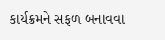કાર્યક્રમને સફળ બનાવવા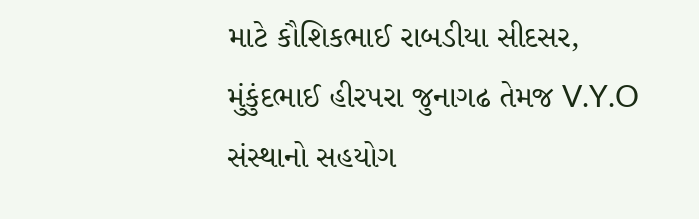માટે કૌશિકભાઈ રાબડીયા સીદસર, મુંકુંદભાઈ હીરપરા જુનાગઢ તેમજ V.Y.O સંસ્થાનો સહયોગ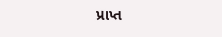પ્રાપ્ત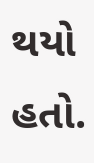થયો હતો.